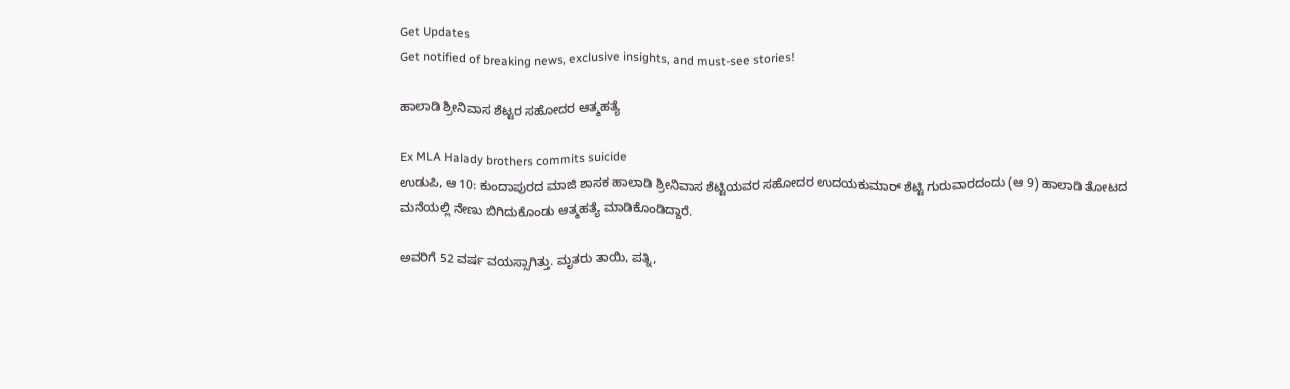Get Updates
Get notified of breaking news, exclusive insights, and must-see stories!

ಹಾಲಾಡಿ ಶ್ರೀನಿವಾಸ ಶೆಟ್ಟರ ಸಹೋದರ ಆತ್ಮಹತ್ಯೆ

Ex MLA Halady brothers commits suicide
ಉಡುಪಿ, ಆ 10: ಕುಂದಾಪುರದ ಮಾಜಿ ಶಾಸಕ ಹಾಲಾಡಿ ಶ್ರೀನಿವಾಸ ಶೆಟ್ಟಿಯವರ ಸಹೋದರ ಉದಯಕುಮಾರ್ ಶೆಟ್ಟಿ ಗುರುವಾರದಂದು (ಆ 9) ಹಾಲಾಡಿ ತೋಟದ ಮನೆಯಲ್ಲಿ ನೇಣು ಬಿಗಿದುಕೊಂಡು ಆತ್ಮಹತ್ಯೆ ಮಾಡಿಕೊಂಡಿದ್ದಾರೆ.

ಅವರಿಗೆ 52 ವರ್ಷ ವಯಸ್ಸಾಗಿತ್ತು. ಮೃತರು ತಾಯಿ, ಪತ್ನಿ,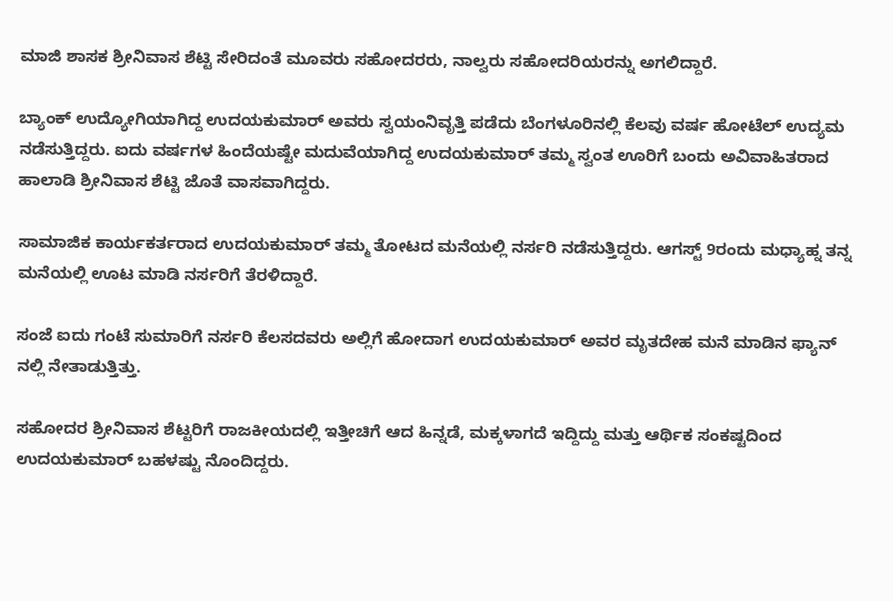ಮಾಜಿ ಶಾಸಕ ಶ್ರೀನಿವಾಸ ಶೆಟ್ಟಿ ಸೇರಿದಂತೆ ಮೂವರು ಸಹೋದರರು, ನಾಲ್ವರು ಸಹೋದರಿಯರನ್ನು ಅಗಲಿದ್ದಾರೆ.

ಬ್ಯಾಂಕ್ ಉದ್ಯೋಗಿಯಾಗಿದ್ದ ಉದಯಕುಮಾರ್ ಅವರು ಸ್ವಯಂನಿವೃತ್ತಿ ಪಡೆದು ಬೆಂಗಳೂರಿನಲ್ಲಿ ಕೆಲವು ವರ್ಷ ಹೋಟೆಲ್ ಉದ್ಯಮ ನಡೆಸುತ್ತಿದ್ದರು. ಐದು ವರ್ಷಗಳ ಹಿಂದೆಯಷ್ಟೇ ಮದುವೆಯಾಗಿದ್ದ ಉದಯಕುಮಾರ್ ತಮ್ಮ ಸ್ವಂತ ಊರಿಗೆ ಬಂದು ಅವಿವಾಹಿತರಾದ ಹಾಲಾಡಿ ಶ್ರೀನಿವಾಸ ಶೆಟ್ಟಿ ಜೊತೆ ವಾಸವಾಗಿದ್ದರು.

ಸಾಮಾಜಿಕ ಕಾರ್ಯಕರ್ತರಾದ ಉದಯಕುಮಾರ್ ತಮ್ಮ ತೋಟದ ಮನೆಯಲ್ಲಿ ನರ್ಸರಿ ನಡೆಸುತ್ತಿದ್ದರು. ಆಗಸ್ಟ್ 9ರಂದು ಮಧ್ಯಾಹ್ನ ತನ್ನ ಮನೆಯಲ್ಲಿ ಊಟ ಮಾಡಿ ನರ್ಸರಿಗೆ ತೆರಳಿದ್ದಾರೆ.

ಸಂಜೆ ಐದು ಗಂಟೆ ಸುಮಾರಿಗೆ ನರ್ಸರಿ ಕೆಲಸದವರು ಅಲ್ಲಿಗೆ ಹೋದಾಗ ಉದಯಕುಮಾರ್ ಅವರ ಮೃತದೇಹ ಮನೆ ಮಾಡಿನ ಫ್ಯಾನ್ ನಲ್ಲಿ ನೇತಾಡುತ್ತಿತ್ತು.

ಸಹೋದರ ಶ್ರೀನಿವಾಸ ಶೆಟ್ಟರಿಗೆ ರಾಜಕೀಯದಲ್ಲಿ ಇತ್ತೀಚಿಗೆ ಆದ ಹಿನ್ನಡೆ, ಮಕ್ಕಳಾಗದೆ ಇದ್ದಿದ್ದು ಮತ್ತು ಆರ್ಥಿಕ ಸಂಕಷ್ಟದಿಂದ ಉದಯಕುಮಾರ್ ಬಹಳಷ್ಟು ನೊಂದಿದ್ದರು.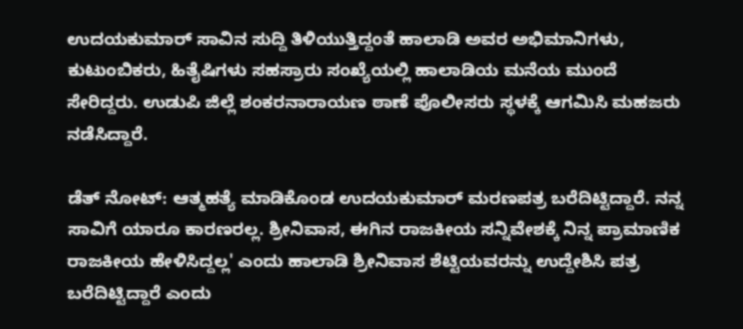ಉದಯಕುಮಾರ್ ಸಾವಿನ ಸುದ್ದಿ ತಿಳಿಯುತ್ತಿದ್ದಂತೆ ಹಾಲಾಡಿ ಅವರ ಅಭಿಮಾನಿಗಳು, ಕುಟುಂಬಿಕರು, ಹಿತೈಷಿಗಳು ಸಹಸ್ರಾರು ಸಂಖ್ಯೆಯಲ್ಲಿ ಹಾಲಾಡಿಯ ಮನೆಯ ಮುಂದೆ ಸೇರಿದ್ದರು. ಉಡುಪಿ ಜಿಲ್ಲೆ ಶಂಕರನಾರಾಯಣ ಠಾಣೆ ಪೊಲೀಸರು ಸ್ಥಳಕ್ಕೆ ಆಗಮಿಸಿ ಮಹಜರು ನಡೆಸಿದ್ದಾರೆ.

ಡೆತ್ ನೋಟ್: ಆತ್ಮಹತ್ಯೆ ಮಾಡಿಕೊಂಡ ಉದಯಕುಮಾರ್ ಮರಣಪತ್ರ ಬರೆದಿಟ್ಟಿದ್ದಾರೆ. ನನ್ನ ಸಾವಿಗೆ ಯಾರೂ ಕಾರಣರಲ್ಲ. ಶ್ರೀನಿವಾಸ, ಈಗಿನ ರಾಜಕೀಯ ಸನ್ನಿವೇಶಕ್ಕೆ ನಿನ್ನ ಪ್ರಾಮಾಣಿಕ ರಾಜಕೀಯ ಹೇಳಿಸಿದ್ದಲ್ಲ' ಎಂದು ಹಾಲಾಡಿ ಶ್ರೀನಿವಾಸ ಶೆಟ್ಟಿಯವರನ್ನು ಉದ್ದೇಶಿಸಿ ಪತ್ರ ಬರೆದಿಟ್ಟಿದ್ದಾರೆ ಎಂದು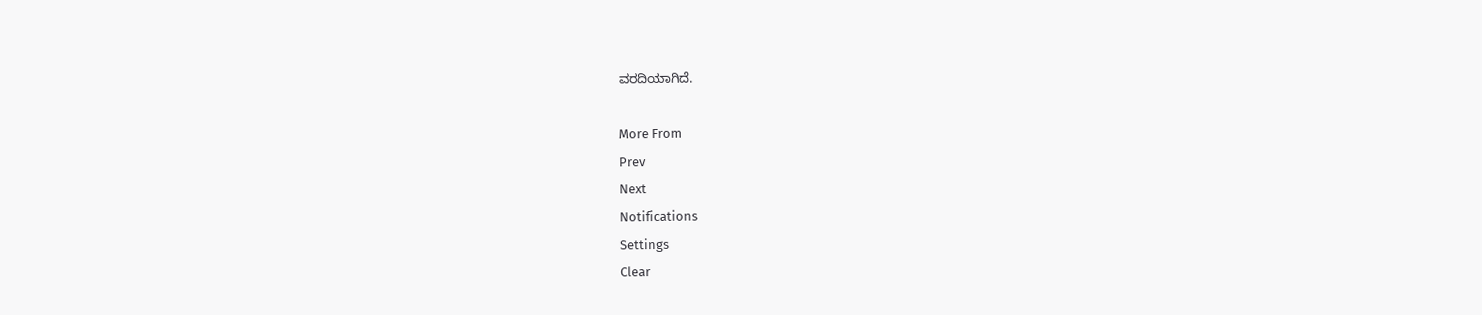ವರದಿಯಾಗಿದೆ.

More From
Prev
Next
Notifications
Settings
Clear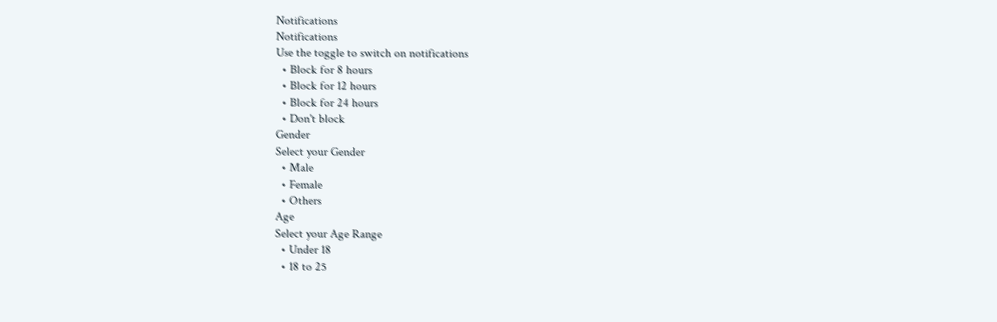Notifications
Notifications
Use the toggle to switch on notifications
  • Block for 8 hours
  • Block for 12 hours
  • Block for 24 hours
  • Don't block
Gender
Select your Gender
  • Male
  • Female
  • Others
Age
Select your Age Range
  • Under 18
  • 18 to 25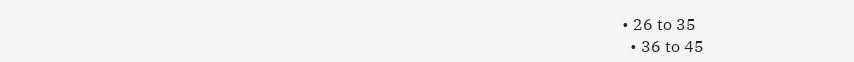• 26 to 35
  • 36 to 45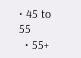• 45 to 55
  • 55+